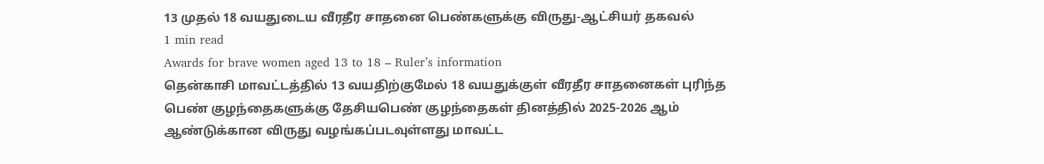13 முதல் 18 வயதுடைய வீரதீர சாதனை பெண்களுக்கு விருது-ஆட்சியர் தகவல்
1 min read
Awards for brave women aged 13 to 18 – Ruler’s information
தென்காசி மாவட்டத்தில் 13 வயதிற்குமேல் 18 வயதுக்குள் வீரதீர சாதனைகள் புரிந்த பெண் குழந்தைகளுக்கு தேசியபெண் குழந்தைகள் தினத்தில் 2025-2026 ஆம் ஆண்டுக்கான விருது வழங்கப்படவுள்ளது மாவட்ட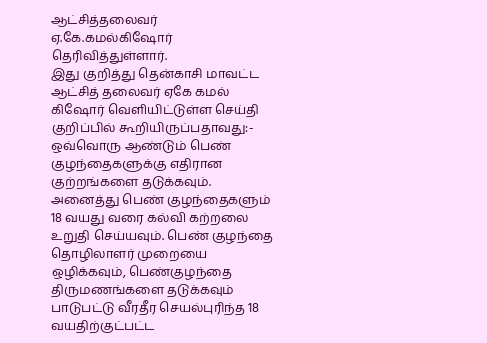ஆட்சித்தலைவர் ஏ.கே.கமல்கிஷோர் தெரிவித்துள்ளார்.
இது குறித்து தென்காசி மாவட்ட ஆட்சித் தலைவர் ஏகே கமல் கிஷோர் வெளியிட்டுள்ள செய்தி குறிப்பில் கூறியிருப்பதாவது:-
ஒவ்வொரு ஆண்டும் பெண் குழந்தைகளுக்கு எதிரான குற்றங்களை தடுக்கவும். அனைத்து பெண் குழந்தைகளும் 18 வயது வரை கல்வி கற்றலை உறுதி செய்யவும். பெண் குழந்தை தொழிலாளர் முறையை ஒழிக்கவும், பெண்குழந்தை திருமணங்களை தடுக்கவும் பாடுபட்டு வீரதீர செயல்புரிந்த 18 வயதிற்குட்பட்ட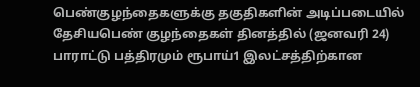பெண்குழந்தைகளுக்கு தகுதிகளின் அடிப்படையில் தேசியபெண் குழந்தைகள் தினத்தில் (ஜனவரி 24) பாராட்டு பத்திரமும் ரூபாய்1 இலட்சத்திற்கான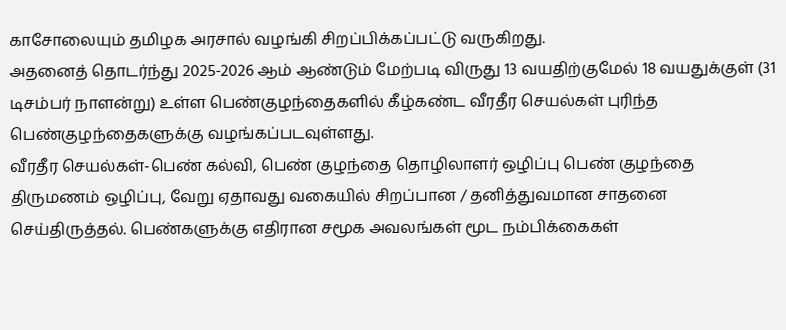காசோலையும் தமிழக அரசால் வழங்கி சிறப்பிக்கப்பட்டு வருகிறது.
அதனைத் தொடர்ந்து 2025-2026 ஆம் ஆண்டும் மேற்படி விருது 13 வயதிற்குமேல் 18 வயதுக்குள் (31 டிசம்பர் நாளன்று) உள்ள பெண்குழந்தைகளில் கீழ்கண்ட வீரதீர செயல்கள் புரிந்த பெண்குழந்தைகளுக்கு வழங்கப்படவுள்ளது.
வீரதீர செயல்கள்-பெண் கல்வி, பெண் குழந்தை தொழிலாளர் ஒழிப்பு பெண் குழந்தை திருமணம் ஒழிப்பு, வேறு ஏதாவது வகையில் சிறப்பான / தனித்துவமான சாதனை செய்திருத்தல். பெண்களுக்கு எதிரான சமூக அவலங்கள் மூட நம்பிக்கைகள்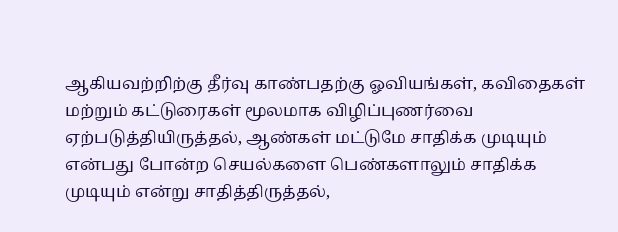ஆகியவற்றிற்கு தீர்வு காண்பதற்கு ஓவியங்கள், கவிதைகள் மற்றும் கட்டுரைகள் மூலமாக விழிப்புணர்வை ஏற்படுத்தியிருத்தல், ஆண்கள் மட்டுமே சாதிக்க முடியும் என்பது போன்ற செயல்களை பெண்களாலும் சாதிக்க முடியும் என்று சாதித்திருத்தல்,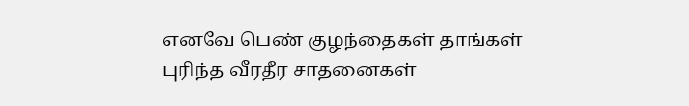எனவே பெண் குழந்தைகள் தாங்கள் புரிந்த வீரதீர சாதனைகள்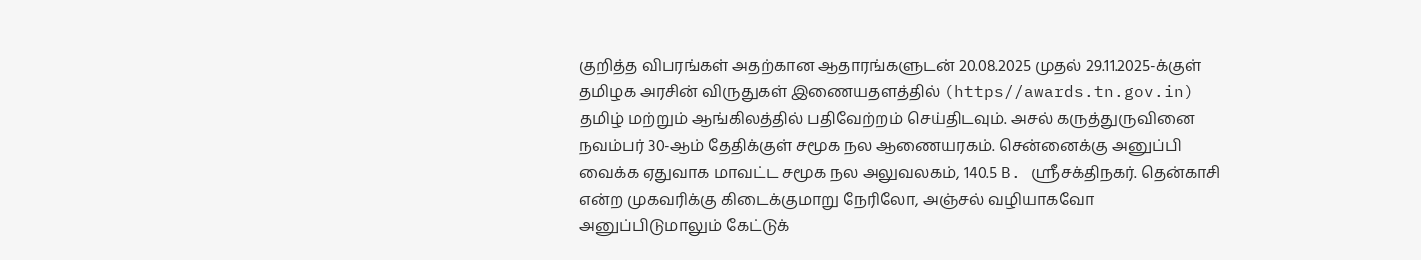குறித்த விபரங்கள் அதற்கான ஆதாரங்களுடன் 20.08.2025 முதல் 29.11.2025-க்குள் தமிழக அரசின் விருதுகள் இணையதளத்தில் (https//awards.tn.gov.in) தமிழ் மற்றும் ஆங்கிலத்தில் பதிவேற்றம் செய்திடவும். அசல் கருத்துருவினை நவம்பர் 30-ஆம் தேதிக்குள் சமூக நல ஆணையரகம். சென்னைக்கு அனுப்பி வைக்க ஏதுவாக மாவட்ட சமூக நல அலுவலகம், 140.5 B. ஸ்ரீசக்திநகர். தென்காசி என்ற முகவரிக்கு கிடைக்குமாறு நேரிலோ, அஞ்சல் வழியாகவோ அனுப்பிடுமாலும் கேட்டுக்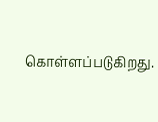கொள்ளப்படுகிறது.